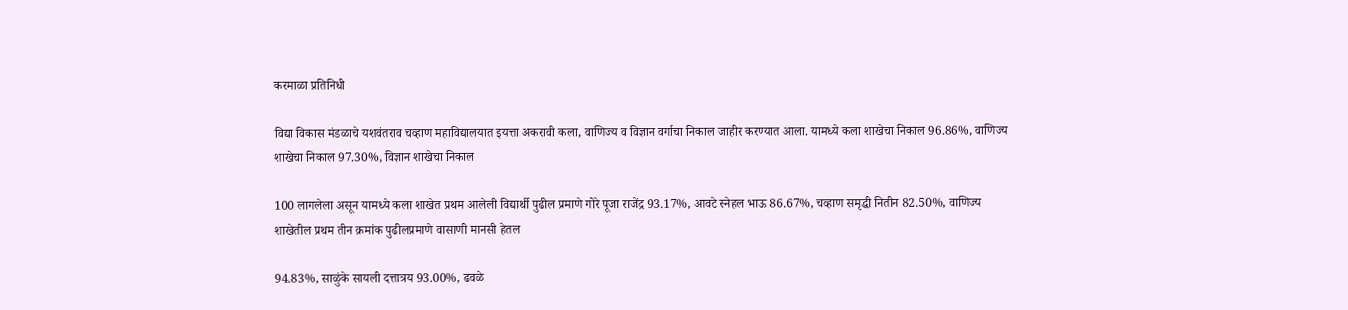करमाळा प्रतिनिधी

विद्या विकास मंडळाचे यशवंतराव चव्हाण महाविद्यालयात इयत्ता अकरावी कला, वाणिज्य व विज्ञान वर्गाचा निकाल जाहीर करण्यात आला. यामध्ये कला शाखेचा निकाल 96.86%, वाणिज्य शाखेचा निकाल 97.30%, विज्ञान शाखेचा निकाल

100 लागलेला असून यामध्ये कला शाखेत प्रथम आलेली विद्यार्थी पुढील प्रमाणे गोरे पूजा राजेंद्र 93.17%, आवटे स्नेहल भाऊ 86.67%, चव्हाण समृद्धी नितीन 82.50%, वाणिज्य शाखेतील प्रथम तीन क्रमांक पुढीलप्रमाणे वासाणी मानसी हेतल

94.83%, साळुंके सायली दत्तात्रय 93.00%, ढवळे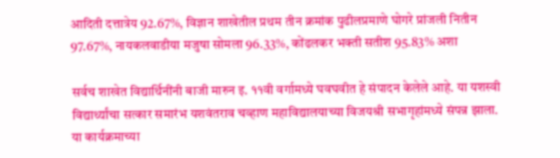आदिती दत्तात्रेय 92.67%, विज्ञान शाखेतील प्रथम तीन क्रमांक पुढीलप्रमाणे घोगरे प्रांजली नितीन 97.67%, नायकलवाडीया मजुषा सोमला 96.33%, कोंढलकर भक्ती सतीश 95.83% अशा

सर्वच शाखेत विद्यार्थिनींनी बाजी मारुन इ. ११वी वर्गामध्ये घवघवीत हे संपादन केलेले आहे. या यशस्वी विद्यार्थ्यांचा सत्कार समारंभ यशवंतराव चव्हाण महाविद्यालयाच्या विजयश्री सभागृहांमध्ये संपन्न झाला. या कार्यक्रमाच्या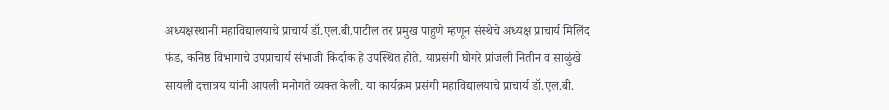अध्यक्षस्थानी महाविद्यालयाचे प्राचार्य डॉ.एल.बी.पाटील तर प्रमुख पाहुणे म्हणून संस्थेचे अध्यक्ष प्राचार्य मिलिंद फंड, कनिष्ठ विभागाचे उपप्राचार्य संभाजी किर्दाक हे उपस्थित होते. याप्रसंगी घोगरे प्रांजली नितीन व साळुंखे सायली दत्तात्रय यांनी आपली मनोगते व्यक्त केली. या कार्यक्रम प्रसंगी महाविद्यालयाचे प्राचार्य डॉ.एल.बी.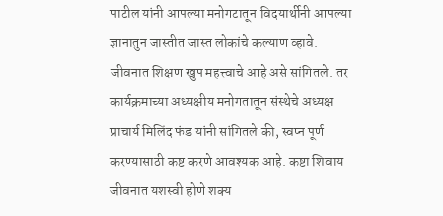पाटील यांनी आपल्या मनोगटातून विदयार्थीनी आपल्या ज्ञानातुन जास्तीत जास्त लोकांचे कल्याण व्हावे. जीवनात शिक्षण खुप महत्त्वाचे आहे असे सांगितले. तर कार्यक्रमाच्या अध्यक्षीय मनोगतातून संस्थेचे अध्यक्ष प्राचार्य मिलिंद फंड यांनी सांगितले की, स्वप्न पूर्ण करण्यासाठी कष्ट करणे आवश्यक आहे. कष्टा शिवाय जीवनात यशस्वी होणे शक्य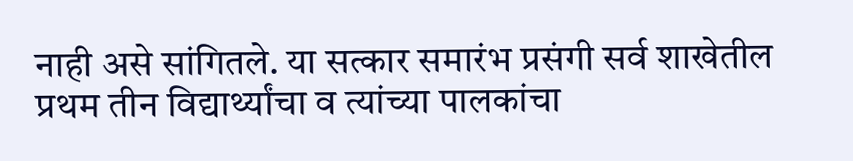नाही असे सांगितले. या सत्कार समारंभ प्रसंगी सर्व शाखेतील प्रथम तीन विद्यार्थ्यांचा व त्यांच्या पालकांचा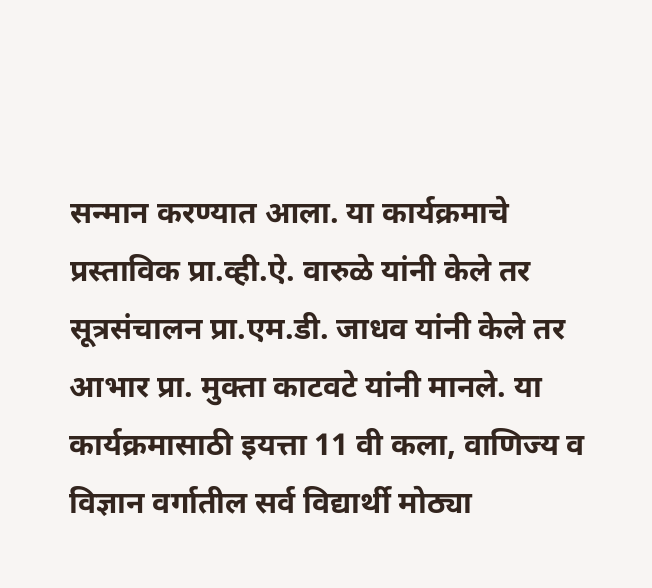सन्मान करण्यात आला. या कार्यक्रमाचे प्रस्ताविक प्रा.व्ही.ऐ. वारुळे यांनी केले तर सूत्रसंचालन प्रा.एम.डी. जाधव यांनी केले तर आभार प्रा. मुक्ता काटवटे यांनी मानले. या कार्यक्रमासाठी इयत्ता 11 वी कला, वाणिज्य व विज्ञान वर्गातील सर्व विद्यार्थी मोठ्या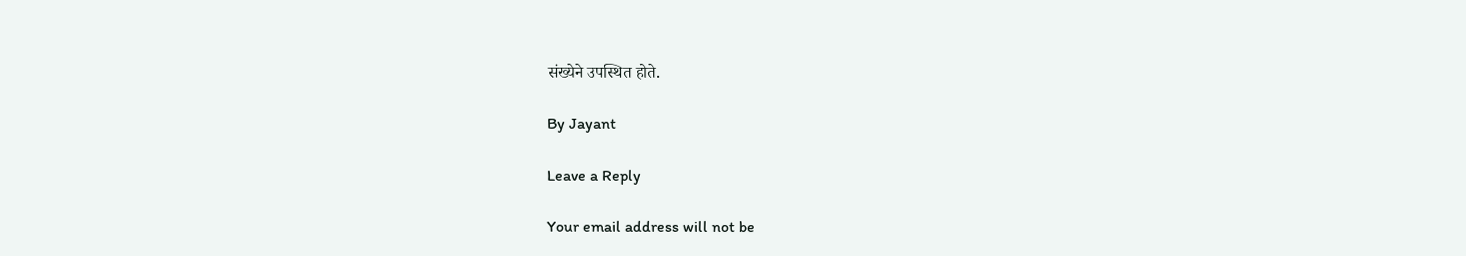संख्येने उपस्थित होते.

By Jayant

Leave a Reply

Your email address will not be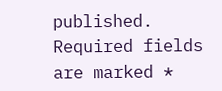published. Required fields are marked *